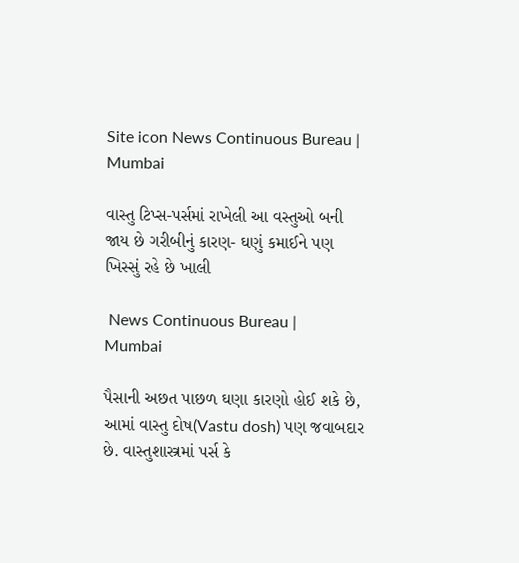Site icon News Continuous Bureau | Mumbai

વાસ્તુ ટિપ્સ-પર્સમાં રાખેલી આ વસ્તુઓ બની જાય છે ગરીબીનું કારણ- ઘણું કમાઈને પણ ખિસ્સું રહે છે ખાલી

 News Continuous Bureau | Mumbai

પૈસાની અછત પાછળ ઘણા કારણો હોઈ શકે છે, આમાં વાસ્તુ દોષ(Vastu dosh) પણ જવાબદાર છે. વાસ્તુશાસ્ત્રમાં પર્સ કે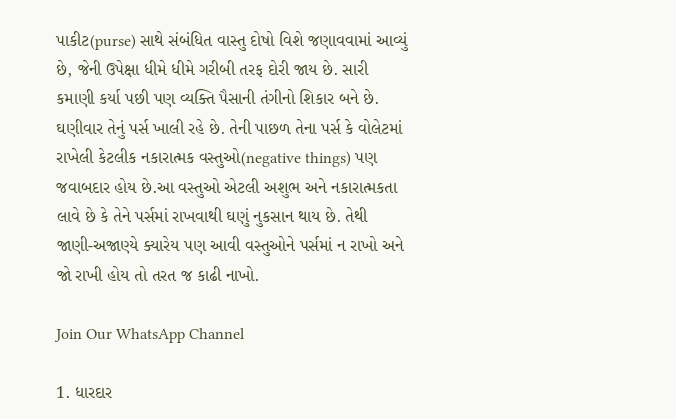પાકીટ(purse) સાથે સંબંધિત વાસ્તુ દોષો વિશે જણાવવામાં આવ્યું છે, જેની ઉપેક્ષા ધીમે ધીમે ગરીબી તરફ દોરી જાય છે. સારી કમાણી કર્યા પછી પણ વ્યક્તિ પૈસાની તંગીનો શિકાર બને છે. ઘણીવાર તેનું પર્સ ખાલી રહે છે. તેની પાછળ તેના પર્સ કે વોલેટમાં રાખેલી કેટલીક નકારાત્મક વસ્તુઓ(negative things) પણ જવાબદાર હોય છે.આ વસ્તુઓ એટલી અશુભ અને નકારાત્મકતા લાવે છે કે તેને પર્સમાં રાખવાથી ઘણું નુકસાન થાય છે. તેથી જાણી-અજાણ્યે ક્યારેય પણ આવી વસ્તુઓને પર્સમાં ન રાખો અને જો રાખી હોય તો તરત જ કાઢી નાખો.

Join Our WhatsApp Channel

1. ધારદાર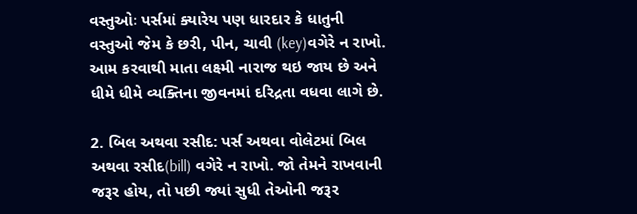વસ્તુઓઃ પર્સમાં ક્યારેય પણ ધારદાર કે ધાતુની વસ્તુઓ જેમ કે છરી, પીન, ચાવી (key)વગેરે ન રાખો. આમ કરવાથી માતા લક્ષ્મી નારાજ થઇ જાય છે અને ધીમે ધીમે વ્યક્તિના જીવનમાં દરિદ્રતા વધવા લાગે છે.

2. બિલ અથવા રસીદ: પર્સ અથવા વોલેટમાં બિલ અથવા રસીદ(bill) વગેરે ન રાખો. જો તેમને રાખવાની જરૂર હોય, તો પછી જ્યાં સુધી તેઓની જરૂર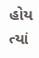હોય ત્યાં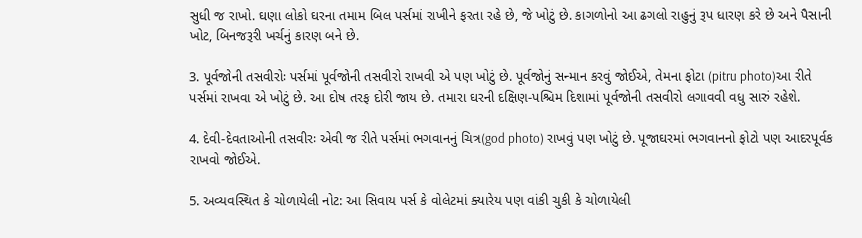સુધી જ રાખો. ઘણા લોકો ઘરના તમામ બિલ પર્સમાં રાખીને ફરતા રહે છે, જે ખોટું છે. કાગળોનો આ ઢગલો રાહુનું રૂપ ધારણ કરે છે અને પૈસાની ખોટ, બિનજરૂરી ખર્ચનું કારણ બને છે.

3. પૂર્વજોની તસવીરોઃ પર્સમાં પૂર્વજોની તસવીરો રાખવી એ પણ ખોટું છે. પૂર્વજોનું સન્માન કરવું જોઈએ, તેમના ફોટા (pitru photo)આ રીતે પર્સમાં રાખવા એ ખોટું છે. આ દોષ તરફ દોરી જાય છે. તમારા ઘરની દક્ષિણ-પશ્ચિમ દિશામાં પૂર્વજોની તસવીરો લગાવવી વધુ સારું રહેશે.

4. દેવી-દેવતાઓની તસવીરઃ એવી જ રીતે પર્સમાં ભગવાનનું ચિત્ર(god photo) રાખવું પણ ખોટું છે. પૂજાઘરમાં ભગવાનનો ફોટો પણ આદરપૂર્વક રાખવો જોઈએ.

5. અવ્યવસ્થિત કે ચોળાયેલી નોટ: આ સિવાય પર્સ કે વોલેટમાં ક્યારેય પણ વાંકી ચુકી કે ચોળાયેલી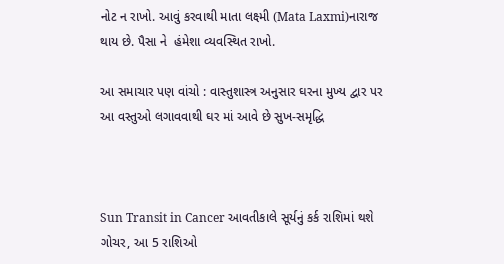નોટ ન રાખો. આવું કરવાથી માતા લક્ષ્મી (Mata Laxmi)નારાજ થાય છે. પૈસા ને  હંમેશા વ્યવસ્થિત રાખો.

આ સમાચાર પણ વાંચો : વાસ્તુશાસ્ત્ર અનુસાર ઘરના મુખ્ય દ્વાર પર આ વસ્તુઓ લગાવવાથી ઘર માં આવે છે સુખ-સમૃદ્ધિ



Sun Transit in Cancer આવતીકાલે સૂર્યનું કર્ક રાશિમાં થશે ગોચર, આ 5 રાશિઓ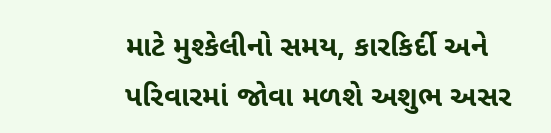માટે મુશ્કેલીનો સમય, કારકિર્દી અને પરિવારમાં જોવા મળશે અશુભ અસર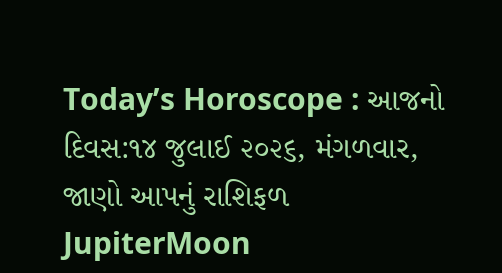Today’s Horoscope : આજનો દિવસ:૧૪ જુલાઈ ૨૦૨૬, મંગળવાર, જાણો આપનું રાશિફળ
JupiterMoon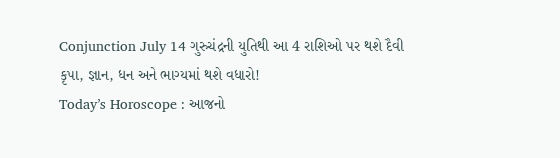Conjunction July 14 ગુરુચંદ્રની યુતિથી આ 4 રાશિઓ પર થશે દૈવી કૃપા, જ્ઞાન, ધન અને ભાગ્યમાં થશે વધારો!
Today’s Horoscope : આજનો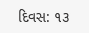દિવસ: ૧૩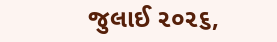જુલાઈ ૨૦૨૬,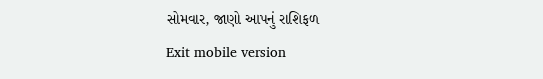સોમવાર, જાણો આપનું રાશિફળ
Exit mobile version